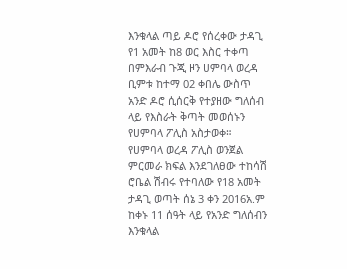እንቁላል ጣይ ዶሮ የሰረቀው ታዳጊ የ1 አመት ከ8 ወር እስር ተቀጣ
በምእራብ ጉጂ ዞን ሀምባላ ወረዳ ቢምቱ ከተማ 02 ቀበሌ ውስጥ አንድ ዶሮ ሲሰርቅ የተያዘው ግለሰብ ላይ የእስራት ቅጣት መወሰኑን የሀምባላ ፖሊስ አስታወቀ።
የሀምባላ ወረዳ ፖሊስ ወንጀል ምርመራ ክፍል እንደገለፀው ተከሳሽ ሮቤል ሽብሩ የተባለው የ18 አመት ታዳጊ ወጣት ሰኔ 3 ቀን 2016አ.ም ከቀኑ 11 ሰዓት ላይ የአንድ ግለሰብን እንቁላል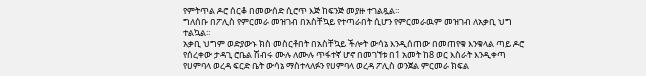የምትጥል ዶሮ ሰርቆ በመውሰድ ሲሮጥ እጅ ከፍንጅ መያዙ ተገልጿል።
ግለሰቡ በፖሊስ የምርመራ መዝገብ በአስቸኳይ የተጣራበት ሲሆን የምርመራዉም መዝገብ ለአቃቢ ህግ ተልኳል።
አቃቢ ህግም ወድያውኑ ክስ መስርቶበት በአስቸኳይ ችሎት ውሳኔ እንዲሰጠው በመጠየቁ እንቁላል ጣይ ዶሮ የሰረቀው ታዳጊ ሮቤል ሽብሩ ሙሉ ለሙሉ ጥፋተኛ ሆኖ በመገኘቱ በ1 አመት ከ8 ወር እስራት እንዲቀጣ የሀምባላ ወረዳ ፍርድ ቤት ውሳኔ ማስተላለፉን የሀምባላ ወረዳ ፖሊስ ወንጀል ምርመራ ክፍል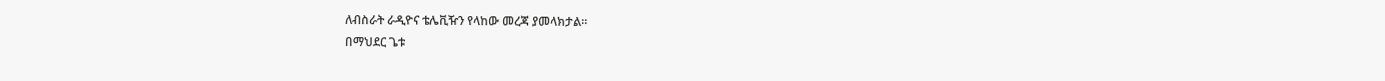ለብስራት ራዲዮና ቴሌቪዥን የላከው መረጃ ያመላክታል።
በማህደር ጌቱ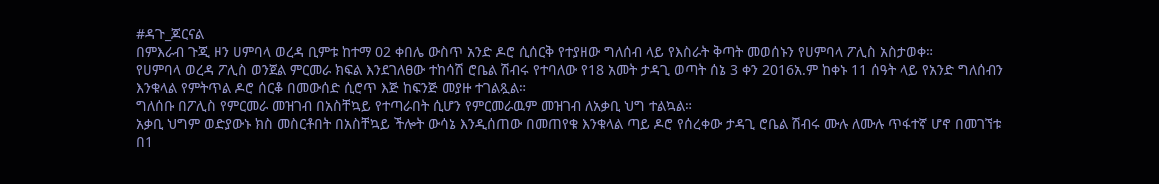#ዳጉ_ጆርናል
በምእራብ ጉጂ ዞን ሀምባላ ወረዳ ቢምቱ ከተማ 02 ቀበሌ ውስጥ አንድ ዶሮ ሲሰርቅ የተያዘው ግለሰብ ላይ የእስራት ቅጣት መወሰኑን የሀምባላ ፖሊስ አስታወቀ።
የሀምባላ ወረዳ ፖሊስ ወንጀል ምርመራ ክፍል እንደገለፀው ተከሳሽ ሮቤል ሽብሩ የተባለው የ18 አመት ታዳጊ ወጣት ሰኔ 3 ቀን 2016አ.ም ከቀኑ 11 ሰዓት ላይ የአንድ ግለሰብን እንቁላል የምትጥል ዶሮ ሰርቆ በመውሰድ ሲሮጥ እጅ ከፍንጅ መያዙ ተገልጿል።
ግለሰቡ በፖሊስ የምርመራ መዝገብ በአስቸኳይ የተጣራበት ሲሆን የምርመራዉም መዝገብ ለአቃቢ ህግ ተልኳል።
አቃቢ ህግም ወድያውኑ ክስ መስርቶበት በአስቸኳይ ችሎት ውሳኔ እንዲሰጠው በመጠየቁ እንቁላል ጣይ ዶሮ የሰረቀው ታዳጊ ሮቤል ሽብሩ ሙሉ ለሙሉ ጥፋተኛ ሆኖ በመገኘቱ በ1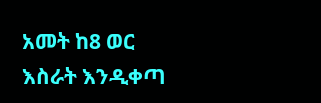አመት ከ8 ወር እስራት እንዲቀጣ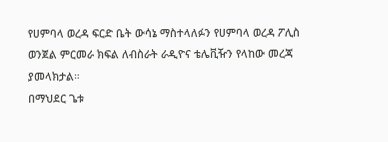የሀምባላ ወረዳ ፍርድ ቤት ውሳኔ ማስተላለፉን የሀምባላ ወረዳ ፖሊስ ወንጀል ምርመራ ክፍል ለብስራት ራዲዮና ቴሌቪዥን የላከው መረጃ ያመላክታል።
በማህደር ጌቱ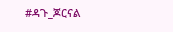#ዳጉ_ጆርናል